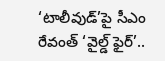‘టాలీవుడ్’పై సీఎం రేవంత్ ‘వైల్డ్ ఫైర్’..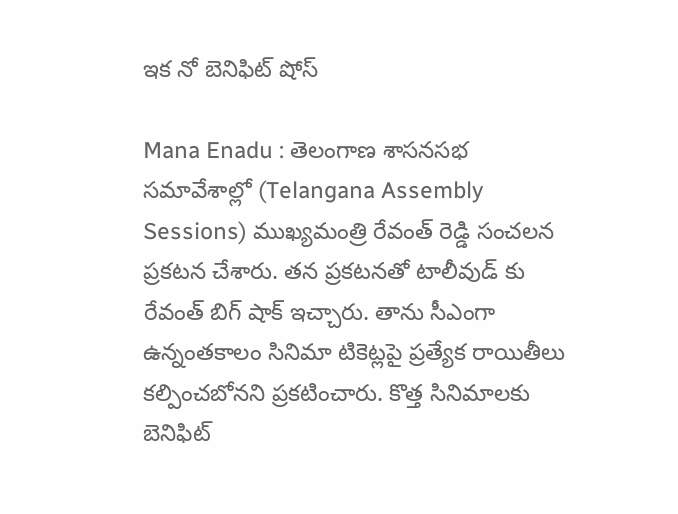ఇక నో బెనిఫిట్ షోస్

Mana Enadu : తెలంగాణ శాసనసభ సమావేశాల్లో (Telangana Assembly Sessions) ముఖ్యమంత్రి రేవంత్ రెడ్డి సంచలన ప్రకటన చేశారు. తన ప్రకటనతో టాలీవుడ్ కు రేవంత్ బిగ్ షాక్ ఇచ్చారు. తాను సీఎంగా ఉన్నంతకాలం సినిమా టికెట్లపై ప్రత్యేక రాయితీలు కల్పించబోనని ప్రకటించారు. కొత్త సినిమాలకు బెనిఫిట్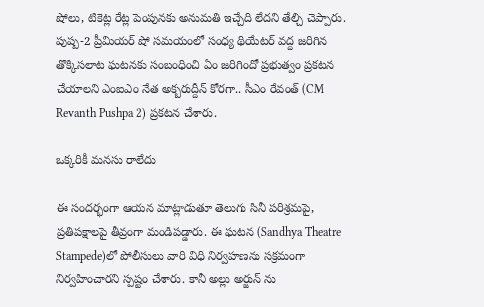షోలు, టికెట్ల రేట్ల పెంపునకు అనుమతి ఇచ్చేది లేదని తేల్చి చెప్పారు. పుష్ప-2 ప్రీమియర్ షో సమయంలో సంధ్య థియేటర్ వద్ద జరిగిన తొక్కిసలాట ఘటనకు సంబంధించి ఏం జరిగిందో ప్రభుత్వం ప్రకటన చేయాలని ఎంఐఎం నేత అక్బరుద్దీన్ కోరగా.. సీఎం రేవంత్ (CM Revanth Pushpa 2) ప్రకటన చేశారు.

ఒక్కరికీ మనసు రాలేదు

ఈ సందర్భంగా ఆయన మాట్లాడుతూ తెలుగు సినీ పరిశ్రమపై, ప్రతిపక్షాలపై తీవ్రంగా మండిపడ్డారు. ఈ ఘటన (Sandhya Theatre Stampede)లో పోలీసులు వారి విధి నిర్వహణను సక్రమంగా నిర్వహించారని స్పష్టం చేశారు. కానీ అల్లు అర్జున్ ను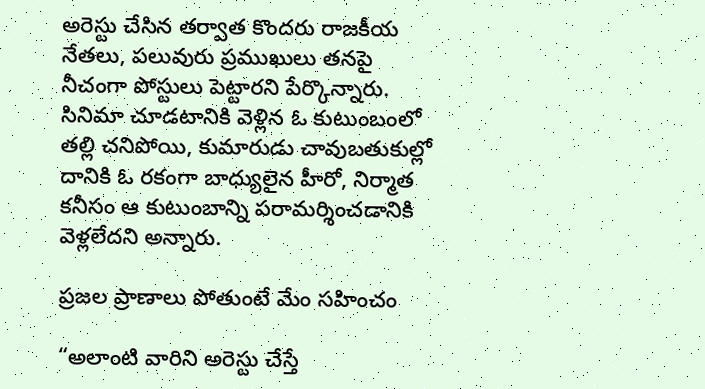అరెస్టు చేసిన తర్వాత కొందరు రాజకీయ నేతలు, పలువురు ప్రముఖులు తనపై నీచంగా పోస్టులు పెట్టారని పేర్కొన్నారు. సినిమా చూడటానికి వెళ్లిన ఓ కుటుంబంలో తల్లి చనిపోయి, కుమారుడు చావుబతుకుల్లో దానికి ఓ రకంగా బాధ్యులైన హీరో, నిర్మాత కనీసం ఆ కుటుంబాన్ని పరామర్శించడానికి వెళ్లలేదని అన్నారు.

ప్రజల ప్రాణాలు పోతుంటే మేం సహించం

“అలాంటి వారిని అరెస్టు చేస్తే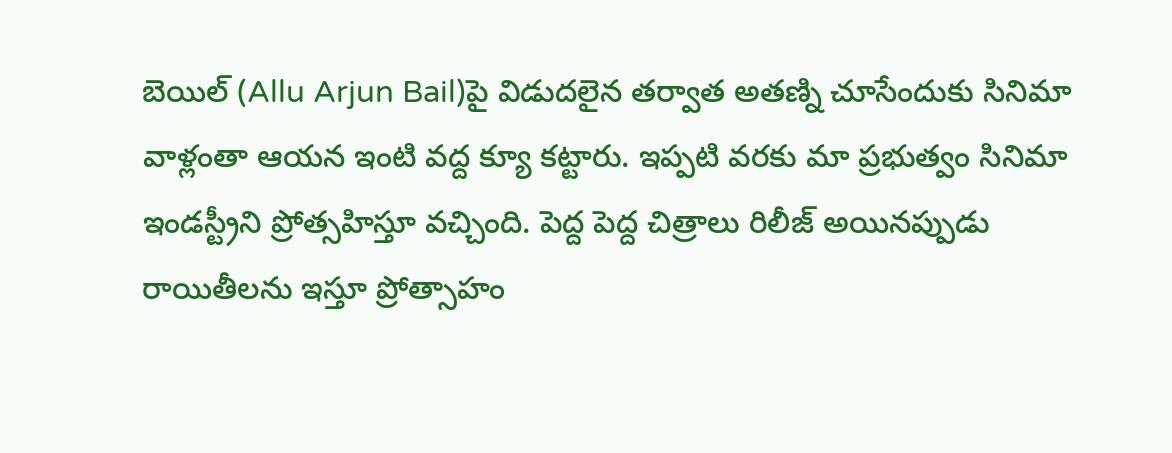బెయిల్ (Allu Arjun Bail)పై విడుదలైన తర్వాత అతణ్ని చూసేందుకు సినిమా వాళ్లంతా ఆయన ఇంటి వద్ద క్యూ కట్టారు. ఇప్పటి వరకు మా ప్రభుత్వం సినిమా ఇండస్ట్రీని ప్రోత్సహిస్తూ వచ్చింది. పెద్ద పెద్ద చిత్రాలు రిలీజ్ అయినప్పుడు రాయితీలను ఇస్తూ ప్రోత్సాహం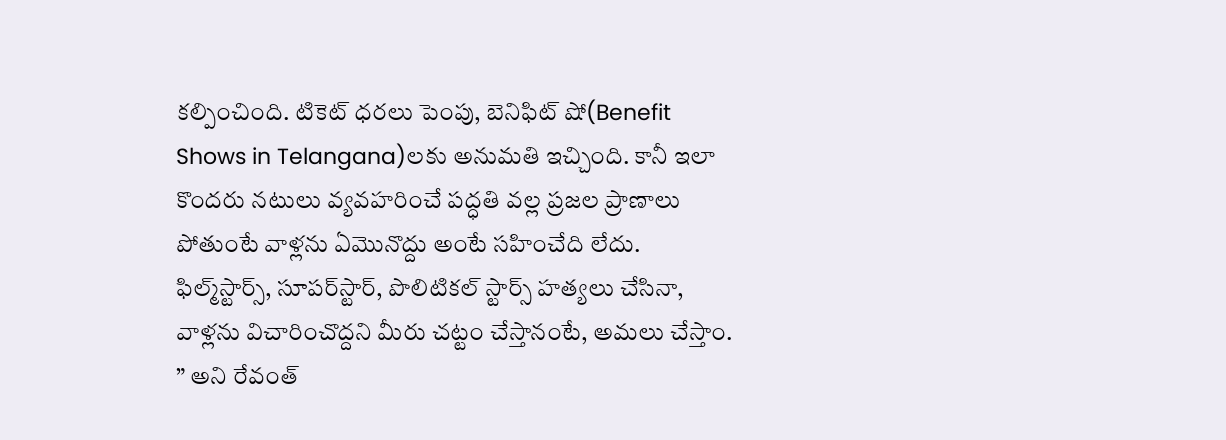కల్పించింది. టికెట్ ధరలు పెంపు, బెనిఫిట్ షో(Benefit Shows in Telangana)లకు అనుమతి ఇచ్చింది. కానీ ఇలా కొందరు నటులు వ్యవహరించే పద్ధతి వల్ల ప్రజల ప్రాణాలు పోతుంటే వాళ్లను ఏమొనొద్దు అంటే సహించేది లేదు. ఫిల్మ్‌స్టార్స్‌, సూపర్‌స్టార్‌, పొలిటికల్‌ స్టార్స్‌ హత్యలు చేసినా, వాళ్లను విచారించొద్దని మీరు చట్టం చేస్తానంటే, అమలు చేస్తాం. ” అని రేవంత్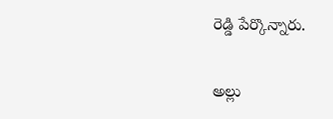రెడ్డి పేర్కొన్నారు.

అల్లు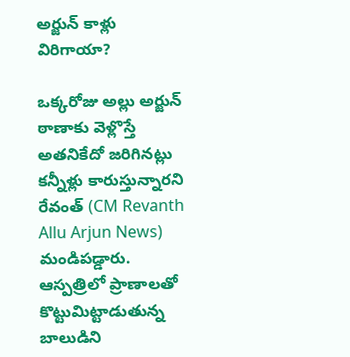అర్జున్ కాళ్లు విరిగాయా?

ఒక్కరోజు అల్లు అర్జున్ ఠాణాకు వెళ్లొస్తే అతనికేదో జరిగినట్లు కన్నీళ్లు కారుస్తున్నారని రేవంత్ (CM Revanth Allu Arjun News) మండిపడ్డారు. ఆస్పత్రిలో ప్రాణాలతో కొట్టుమిట్టాడుతున్న బాలుడిని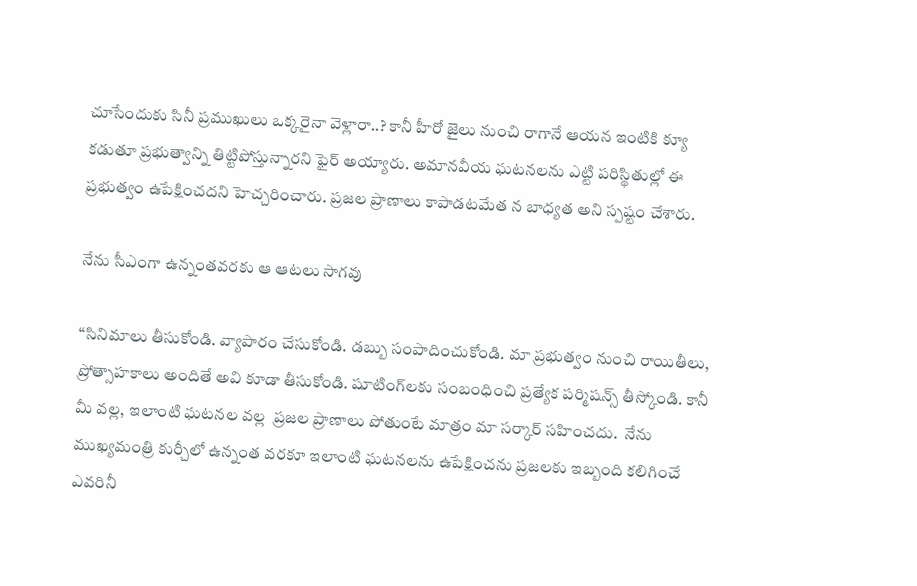చూసేందుకు సినీ ప్రముఖులు ఒక్కరైనా వెళ్లారా..? కానీ హీరో జైలు నుంచి రాగానే ఆయన ఇంటికి క్యూ కడుతూ ప్రభుత్వాన్ని తిట్టిపోస్తున్నారని ఫైర్ అయ్యారు. అమానవీయ ఘటనలను ఎట్టి పరిస్థితుల్లో ఈ ప్రభుత్వం ఉపేక్షించదని హెచ్చరించారు. ప్రజల ప్రాణాలు కాపాడటమేత న బాధ్యత అని స్పష్టం చేశారు.

నేను సీఎంగా ఉన్నంతవరకు ఆ ఆటలు సాగవు

“సినిమాలు తీసుకోండి. వ్యాపారం చేసుకోండి. డబ్బు సంపాదించుకోండి. మా ప్రభుత్వం నుంచి రాయితీలు, ప్రోత్సాహకాలు అందితే అవి కూడా తీసుకోండి. షూటింగ్‌లకు సంబంధించి ప్రత్యేక పర్మిషన్స్ తీస్కోండి. కానీ మీ వల్ల, ఇలాంటి ఘటనల వల్ల  ప్రజల ప్రాణాలు పోతుంటే మాత్రం మా సర్కార్ సహించదు.  నేను ముఖ్యమంత్రి కుర్చీలో ఉన్నంత వరకూ ఇలాంటి ఘటనలను ఉపేక్షించను ప్రజలకు ఇబ్బంది కలిగించే ఎవరినీ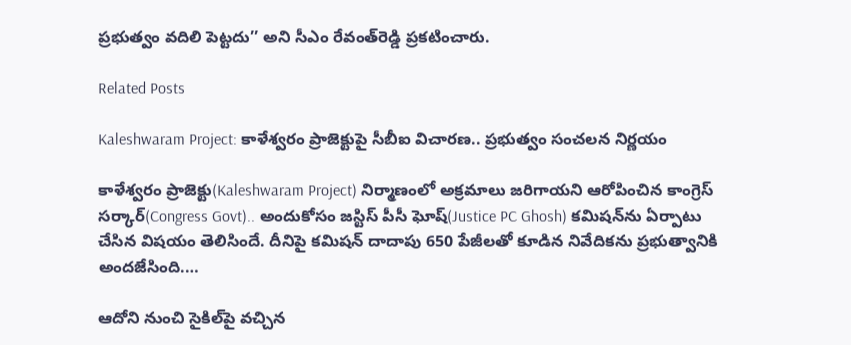ప్రభుత్వం వదిలి పెట్టదు’’ అని సీఎం రేవంత్‌రెడ్డి ప్రకటించారు.

Related Posts

Kaleshwaram Project: కాళేశ్వరం ప్రాజెక్టుపై సీబీఐ విచారణ.. ప్రభుత్వం సంచలన నిర్ణయం

కాళేశ్వరం ప్రాజెక్టు(Kaleshwaram Project) నిర్మాణంలో అక్రమాలు జరిగాయని ఆరోపించిన కాంగ్రెస్ సర్కార్(Congress Govt).. అందుకోసం జస్టిస్ పీసీ ఘోష్(Justice PC Ghosh) కమిషన్‌ను ఏర్పాటు చేసిన విషయం తెలిసిందే. దీనిపై కమిషన్ దాదాపు 650 పేజీలతో కూడిన నివేదికను ప్రభుత్వానికి అందజేసింది.…

ఆదోని నుంచి సైకిల్‌పై వచ్చిన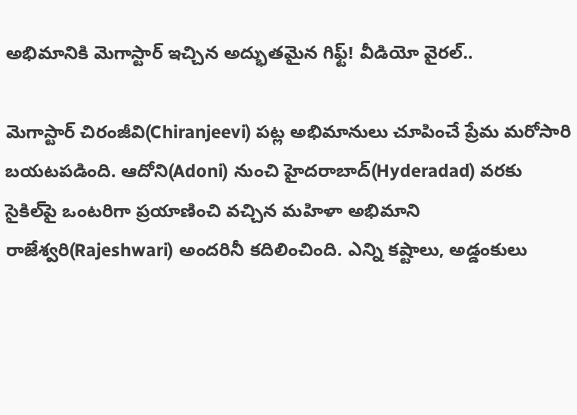అభిమానికి మెగాస్టార్ ఇచ్చిన అద్భుతమైన గిఫ్ట్! వీడియో వైరల్..

మెగాస్టార్ చిరంజీవి(Chiranjeevi) పట్ల అభిమానులు చూపించే ప్రేమ మరోసారి బయటపడింది. ఆదోని(Adoni) నుంచి హైదరాబాద్(Hyderadad) వరకు సైకిల్‌పై ఒంటరిగా ప్రయాణించి వచ్చిన మహిళా అభిమాని రాజేశ్వరి(Rajeshwari) అందరినీ కదిలించింది. ఎన్ని కష్టాలు, అడ్డంకులు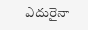ఎదురైనా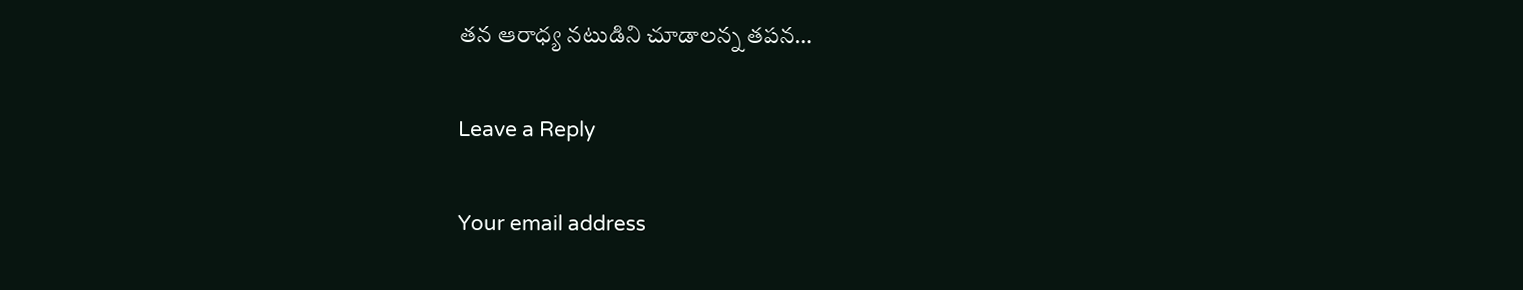తన ఆరాధ్య నటుడిని చూడాలన్న తపన…

Leave a Reply

Your email address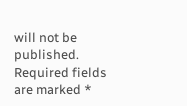will not be published. Required fields are marked *